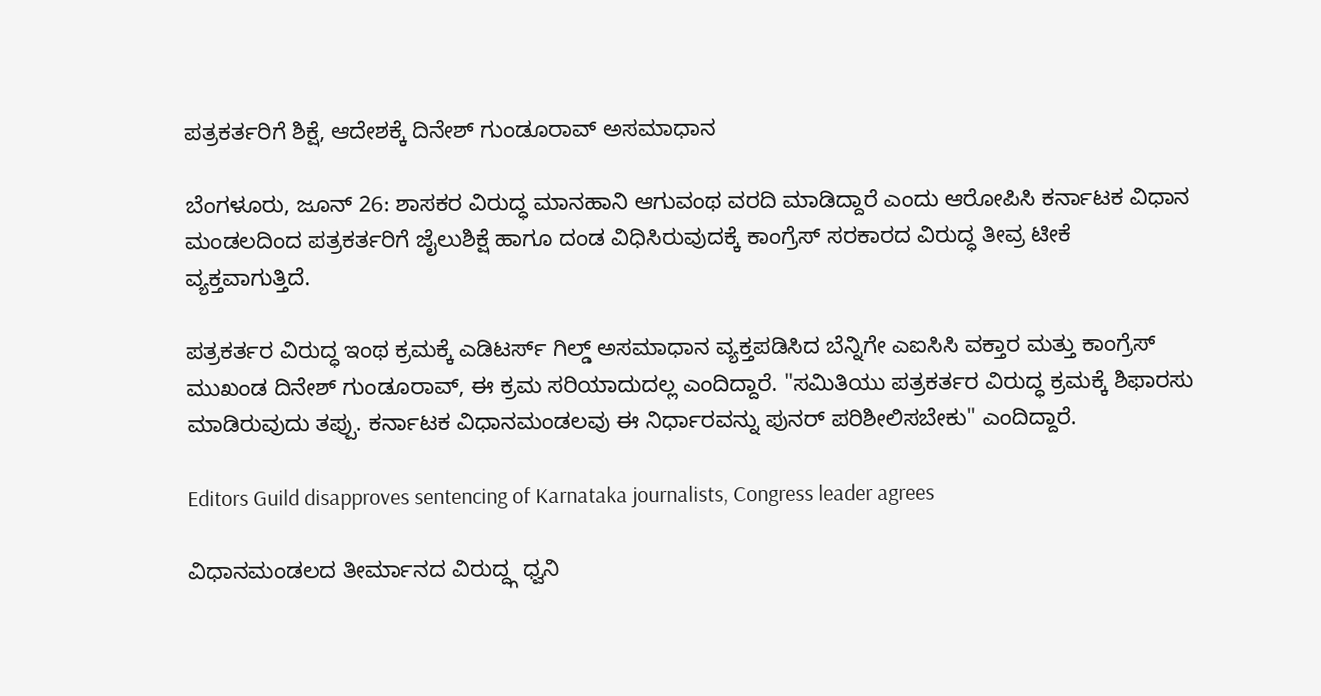ಪತ್ರಕರ್ತರಿಗೆ ಶಿಕ್ಷೆ, ಆದೇಶಕ್ಕೆ ದಿನೇಶ್ ಗುಂಡೂರಾವ್ ಅಸಮಾಧಾನ

ಬೆಂಗಳೂರು, ಜೂನ್ 26: ಶಾಸಕರ ವಿರುದ್ಧ ಮಾನಹಾನಿ ಆಗುವಂಥ ವರದಿ ಮಾಡಿದ್ದಾರೆ ಎಂದು ಆರೋಪಿಸಿ ಕರ್ನಾಟಕ ವಿಧಾನ ಮಂಡಲದಿಂದ ಪತ್ರಕರ್ತರಿಗೆ ಜೈಲುಶಿಕ್ಷೆ ಹಾಗೂ ದಂಡ ವಿಧಿಸಿರುವುದಕ್ಕೆ ಕಾಂಗ್ರೆಸ್ ಸರಕಾರದ ವಿರುದ್ಧ ತೀವ್ರ ಟೀಕೆ ವ್ಯಕ್ತವಾಗುತ್ತಿದೆ.

ಪತ್ರಕರ್ತರ ವಿರುದ್ಧ ಇಂಥ ಕ್ರಮಕ್ಕೆ ಎಡಿಟರ್ಸ್ ಗಿಲ್ಡ್ ಅಸಮಾಧಾನ ವ್ಯಕ್ತಪಡಿಸಿದ ಬೆನ್ನಿಗೇ ಎಐಸಿಸಿ ವಕ್ತಾರ ಮತ್ತು ಕಾಂಗ್ರೆಸ್ ಮುಖಂಡ ದಿನೇಶ್ ಗುಂಡೂರಾವ್, ಈ ಕ್ರಮ ಸರಿಯಾದುದಲ್ಲ ಎಂದಿದ್ದಾರೆ. "ಸಮಿತಿಯು ಪತ್ರಕರ್ತರ ವಿರುದ್ಧ ಕ್ರಮಕ್ಕೆ ಶಿಫಾರಸು ಮಾಡಿರುವುದು ತಪ್ಪು. ಕರ್ನಾಟಕ ವಿಧಾನಮಂಡಲವು ಈ ನಿರ್ಧಾರವನ್ನು ಪುನರ್ ಪರಿಶೀಲಿಸಬೇಕು" ಎಂದಿದ್ದಾರೆ.

Editors Guild disapproves sentencing of Karnataka journalists, Congress leader agrees

ವಿಧಾನಮಂಡಲದ ತೀರ್ಮಾನದ ವಿರುದ್ದ್ಗ ಧ್ವನಿ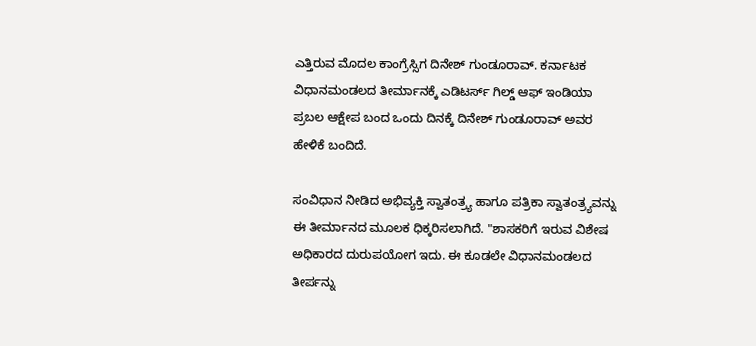ಎತ್ತಿರುವ ಮೊದಲ ಕಾಂಗ್ರೆಸ್ಸಿಗ ದಿನೇಶ್ ಗುಂಡೂರಾವ್. ಕರ್ನಾಟಕ ವಿಧಾನಮಂಡಲದ ತೀರ್ಮಾನಕ್ಕೆ ಎಡಿಟರ್ಸ್ ಗಿಲ್ಡ್ ಆಫ್ ಇಂಡಿಯಾ ಪ್ರಬಲ ಆಕ್ಷೇಪ ಬಂದ ಒಂದು ದಿನಕ್ಕೆ ದಿನೇಶ್ ಗುಂಡೂರಾವ್ ಅವರ ಹೇಳಿಕೆ ಬಂದಿದೆ.

ಸಂವಿಧಾನ ನೀಡಿದ ಅಭಿವ್ಯಕ್ತಿ ಸ್ವಾತಂತ್ರ್ಯ ಹಾಗೂ ಪತ್ರಿಕಾ ಸ್ವಾತಂತ್ರ್ಯವನ್ನು ಈ ತೀರ್ಮಾನದ ಮೂಲಕ ಧಿಕ್ಕರಿಸಲಾಗಿದೆ. "ಶಾಸಕರಿಗೆ ಇರುವ ವಿಶೇಷ ಅಧಿಕಾರದ ದುರುಪಯೋಗ ಇದು. ಈ ಕೂಡಲೇ ವಿಧಾನಮಂಡಲದ ತೀರ್ಪನ್ನು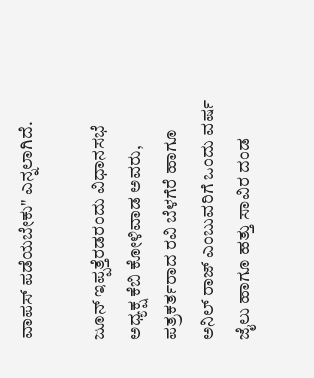ವಾಪಸ್ ಪಡೆಯಬೇಕು" ಎನ್ನಲಾಗಿದೆ.

ಜೂನ್ ಇಪ್ಪತ್ತೆರಡರಂದು ವಿಧಾನಸಭೆ ಅಧ್ಯಕ್ಷ ಕೆಬಿ ಕೋಳಿವಾಡ ಅವರು, ಪತ್ರಕರ್ತರಾದ ರವಿ ಬೆಳಗೆರೆ ಹಾಗೂ ಅನಿಲ್ ರಾಜ್ ಎಂಬುವರಿಗೆ ಒಂದು ವರ್ಷ ಜೈಲು ಹಾಗೂ ಹತ್ತು ಸಾವಿರ ದಂಡ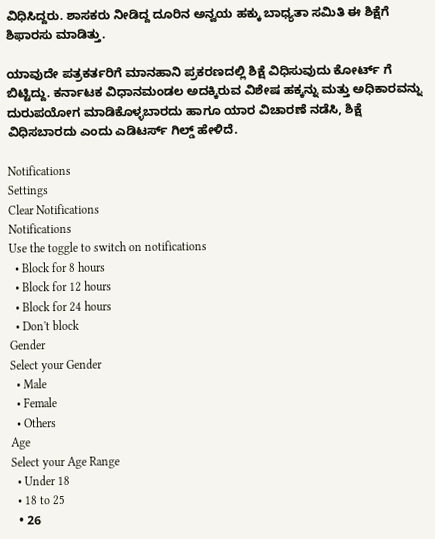ವಿಧಿಸಿದ್ದರು. ಶಾಸಕರು ನೀಡಿದ್ದ ದೂರಿನ ಅನ್ವಯ ಹಕ್ಕು ಬಾಧ್ಯತಾ ಸಮಿತಿ ಈ ಶಿಕ್ಷೆಗೆ ಶಿಫಾರಸು ಮಾಡಿತ್ತು.

ಯಾವುದೇ ಪತ್ರಕರ್ತರಿಗೆ ಮಾನಹಾನಿ ಪ್ರಕರಣದಲ್ಲಿ ಶಿಕ್ಷೆ ವಿಧಿಸುವುದು ಕೋರ್ಟ್ ಗೆ ಬಿಟ್ಟಿದ್ದು. ಕರ್ನಾಟಕ ವಿಧಾನಮಂಡಲ ಅದಕ್ಕಿರುವ ವಿಶೇಷ ಹಕ್ಕನ್ನು ಮತ್ತು ಅಧಿಕಾರವನ್ನು ದುರುಪಯೋಗ ಮಾಡಿಕೊಳ್ಳಬಾರದು ಹಾಗೂ ಯಾರ ವಿಚಾರಣೆ ನಡೆಸಿ, ಶಿಕ್ಷೆ ವಿಧಿಸಬಾರದು ಎಂದು ಎಡಿಟರ್ಸ್ ಗಿಲ್ಡ್ ಹೇಳಿದೆ.

Notifications
Settings
Clear Notifications
Notifications
Use the toggle to switch on notifications
  • Block for 8 hours
  • Block for 12 hours
  • Block for 24 hours
  • Don't block
Gender
Select your Gender
  • Male
  • Female
  • Others
Age
Select your Age Range
  • Under 18
  • 18 to 25
  • 26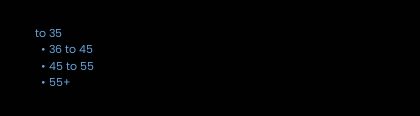to 35
  • 36 to 45
  • 45 to 55
  • 55+